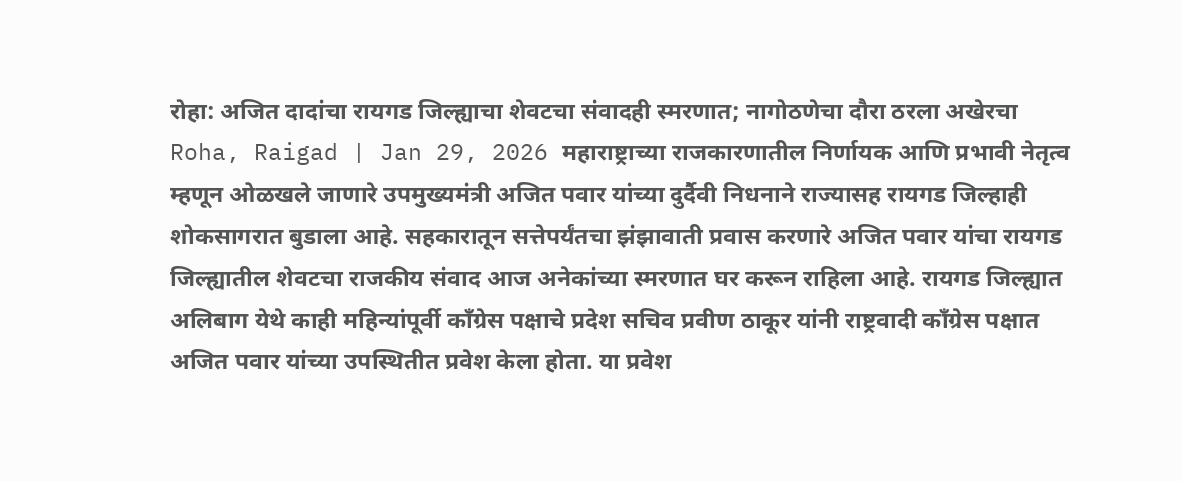रोहा: अजित दादांचा रायगड जिल्ह्याचा शेवटचा संवादही स्मरणात; नागोठणेचा दौरा ठरला अखेरचा
Roha, Raigad | Jan 29, 2026 महाराष्ट्राच्या राजकारणातील निर्णायक आणि प्रभावी नेतृत्व म्हणून ओळखले जाणारे उपमुख्यमंत्री अजित पवार यांच्या दुर्दैवी निधनाने राज्यासह रायगड जिल्हाही शोकसागरात बुडाला आहे. सहकारातून सत्तेपर्यंतचा झंझावाती प्रवास करणारे अजित पवार यांचा रायगड जिल्ह्यातील शेवटचा राजकीय संवाद आज अनेकांच्या स्मरणात घर करून राहिला आहे. रायगड जिल्ह्यात अलिबाग येथे काही महिन्यांपूर्वी काँग्रेस पक्षाचे प्रदेश सचिव प्रवीण ठाकूर यांनी राष्ट्रवादी काँग्रेस पक्षात अजित पवार यांच्या उपस्थितीत प्रवेश केला होता. या प्रवेश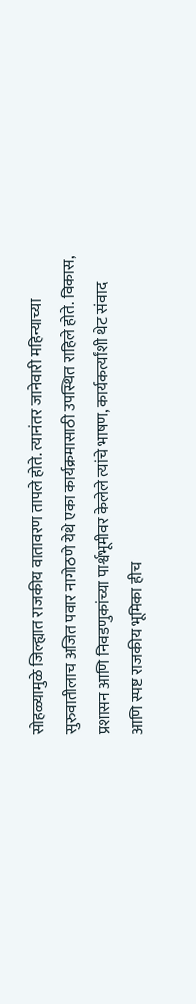सोहळ्यामुळे जिल्ह्यात राजकीय वातावरण तापले होते. त्यानंतर जानेवारी महिन्याच्या सुरुवातीलाच अजित पवार नागोठणे येथे एका कार्यक्रमासाठी उपस्थित राहिले होते. विकास, प्रशासन आणि निवडणुकांच्या पार्श्वभूमीवर केलेले त्यांचे भाषण, कार्यकर्त्यांशी थेट संवाद आणि स्पष्ट राजकीय भूमिका हीच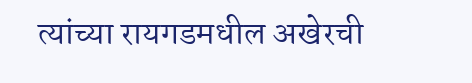त्यांच्या रायगडमधील अखेरची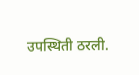उपस्थिती ठरली.